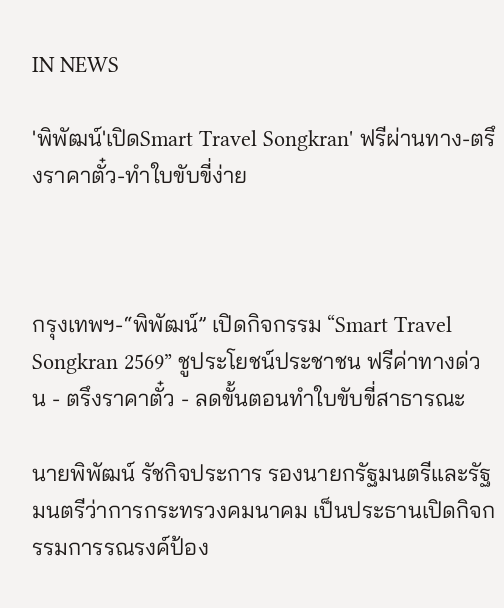IN NEWS

'พิพัฒน์'เปิดSmart Travel Songkran' ฟรีผ่านทาง-ตรึงราคาตั๋ว-ทำใบขับขี่ง่าย



กรุงเทพฯ-“พิพัฒน์” เปิดกิจกรรม “Smart Travel Songkran 2569” ชูประโยชน์ประชาชน ฟรีค่าทางด่วน - ตรึงราคาตั๋ว - ลดขั้นตอนทำใบขับขี่สาธารณะ

นายพิพัฒน์ รัชกิจประการ รองนายกรัฐมนตรีและรัฐมนตรีว่าการกระทรวงคมนาคม เป็นประธานเปิดกิจกรรมการรณรงค์ป้อง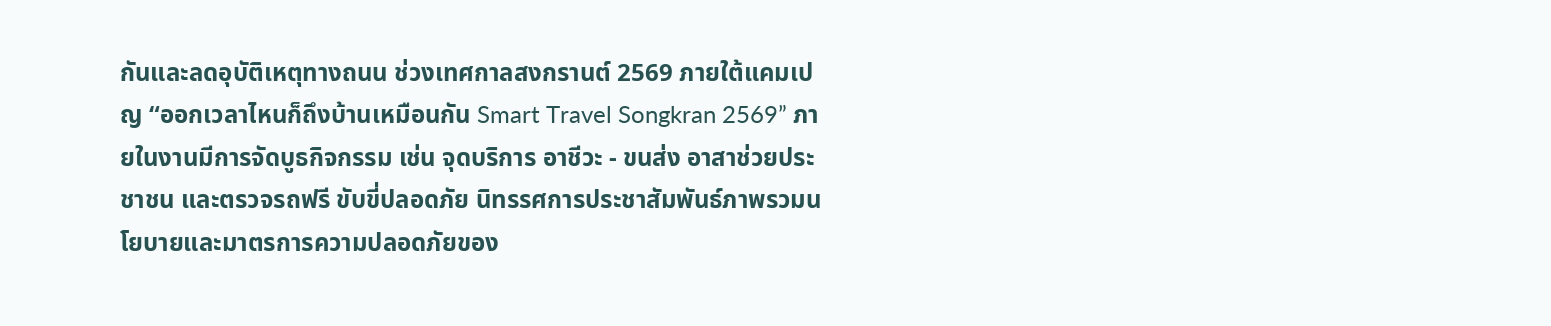กันและลดอุบัติเหตุทางถนน ช่วงเทศกาลสงกรานต์ 2569 ภายใต้แคมเปญ “ออกเวลาไหนก็ถึงบ้านเหมือนกัน Smart Travel Songkran 2569” ภายในงานมีการจัดบูธกิจกรรม เช่น จุดบริการ อาชีวะ - ขนส่ง อาสาช่วยประชาชน และตรวจรถฟรี ขับขี่ปลอดภัย นิทรรศการประชาสัมพันธ์ภาพรวมนโยบายและมาตรการความปลอดภัยของ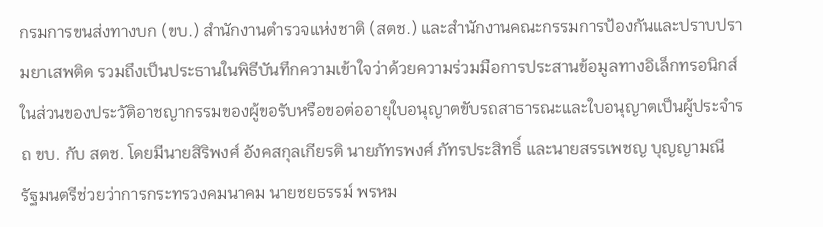กรมการขนส่งทางบก (ขบ.) สำนักงานตำรวจแห่งชาติ (สตช.) และสำนักงานคณะกรรมการป้องกันและปราบปรามยาเสพติด รวมถึงเป็นประธานในพิธีบันทึกความเข้าใจว่าด้วยความร่วมมือการประสานข้อมูลทางอิเล็กทรอนิกส์ในส่วนของประวัติอาชญากรรมของผู้ขอรับหรือขอต่ออายุใบอนุญาตขับรถสาธารณะและใบอนุญาตเป็นผู้ประจำรถ ขบ. กับ สตช. โดยมีนายสิริพงศ์ อังคสกุลเกียรติ นายภัทรพงศ์ ภัทรประสิทธิ์ และนายสรรเพชญ บุญญามณี รัฐมนตรีช่วยว่าการกระทรวงคมนาคม นายชยธรรม์ พรหม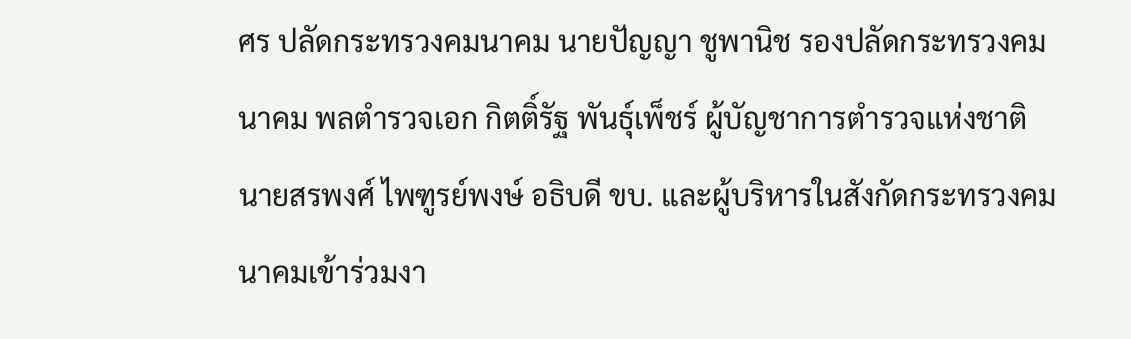ศร ปลัดกระทรวงคมนาคม นายปัญญา ชูพานิช รองปลัดกระทรวงคมนาคม พลตำรวจเอก กิตติ์รัฐ พันธุ์เพ็ชร์ ผู้บัญชาการตำรวจแห่งชาติ นายสรพงศ์ ไพฑูรย์พงษ์ อธิบดี ขบ. และผู้บริหารในสังกัดกระทรวงคมนาคมเข้าร่วมงา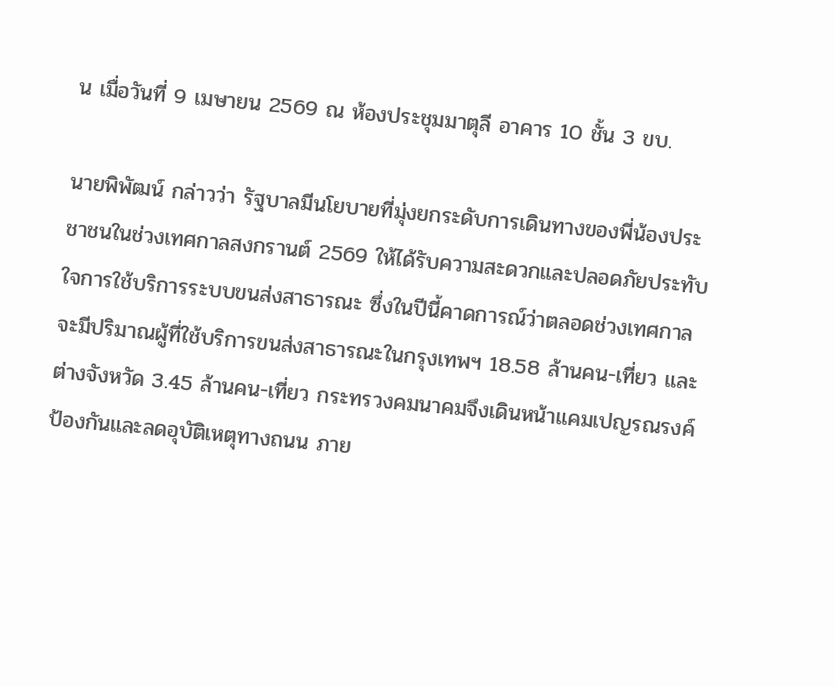น เมื่อวันที่ 9 เมษายน 2569 ณ ห้องประชุมมาตุลี อาคาร 10 ชั้น 3 ขบ.

นายพิพัฒน์ กล่าวว่า รัฐบาลมีนโยบายที่มุ่งยกระดับการเดินทางของพี่น้องประชาชนในช่วงเทศกาลสงกรานต์ 2569 ให้ได้รับความสะดวกและปลอดภัยประทับใจการใช้บริการระบบขนส่งสาธารณะ ซึ่งในปีนี้คาดการณ์ว่าตลอดช่วงเทศกาลจะมีปริมาณผู้ที่ใช้บริการขนส่งสาธารณะในกรุงเทพฯ 18.58 ล้านคน-เที่ยว และต่างจังหวัด 3.45 ล้านคน-เที่ยว กระทรวงคมนาคมจึงเดินหน้าแคมเปญรณรงค์ป้องกันและลดอุบัติเหตุทางถนน ภาย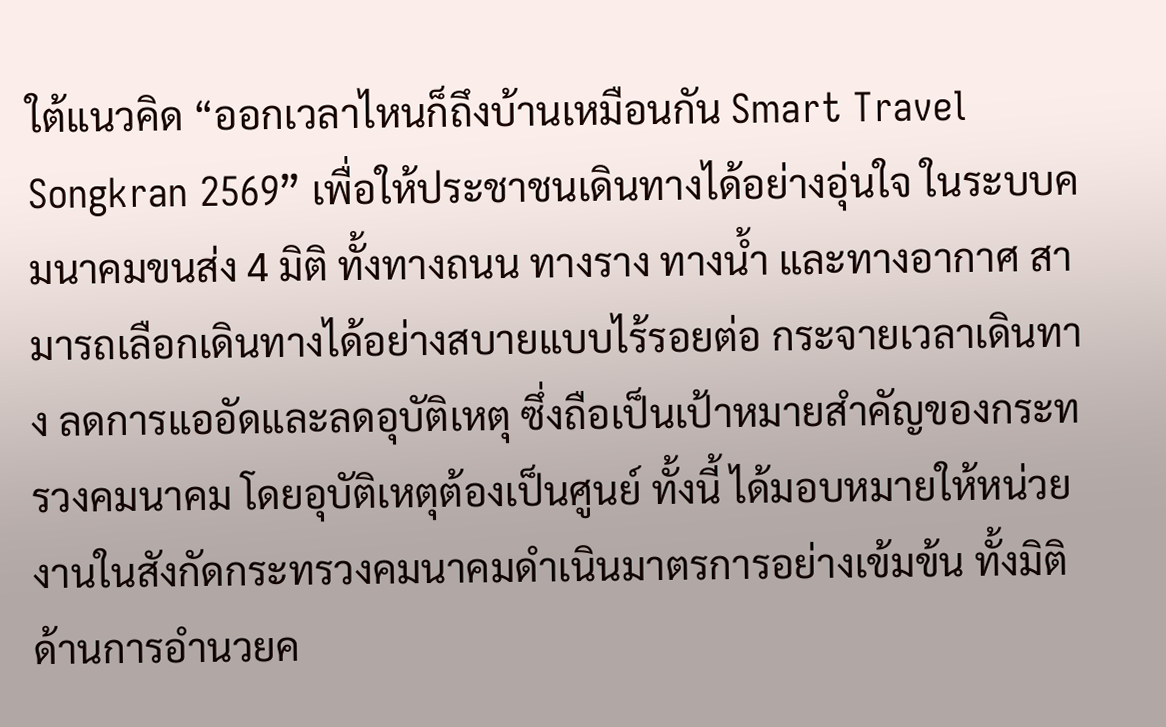ใต้แนวคิด “ออกเวลาไหนก็ถึงบ้านเหมือนกัน Smart Travel Songkran 2569” เพื่อให้ประชาชนเดินทางได้อย่างอุ่นใจ ในระบบคมนาคมขนส่ง 4 มิติ ทั้งทางถนน ทางราง ทางน้ำ และทางอากาศ สามารถเลือกเดินทางได้อย่างสบายแบบไร้รอยต่อ กระจายเวลาเดินทาง ลดการแออัดและลดอุบัติเหตุ ซึ่งถือเป็นเป้าหมายสำคัญของกระทรวงคมนาคม โดยอุบัติเหตุต้องเป็นศูนย์ ทั้งนี้ ได้มอบหมายให้หน่วยงานในสังกัดกระทรวงคมนาคมดำเนินมาตรการอย่างเข้มข้น ทั้งมิติด้านการอำนวยค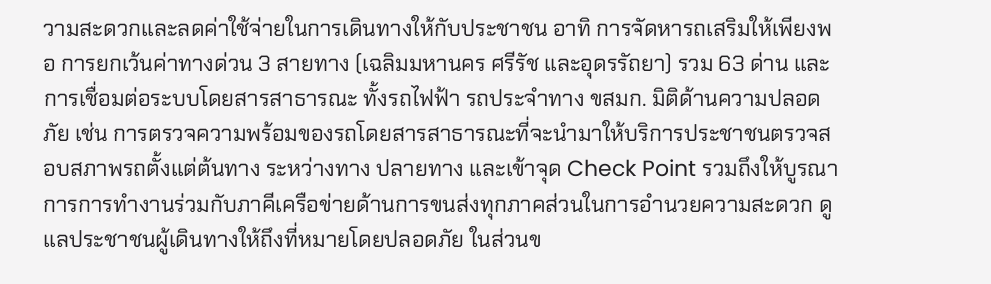วามสะดวกและลดค่าใช้จ่ายในการเดินทางให้กับประชาชน อาทิ การจัดหารถเสริมให้เพียงพอ การยกเว้นค่าทางด่วน 3 สายทาง (เฉลิมมหานคร ศรีรัช และอุดรรัถยา) รวม 63 ด่าน และการเชื่อมต่อระบบโดยสารสาธารณะ ทั้งรถไฟฟ้า รถประจำทาง ขสมก. มิติด้านความปลอดภัย เช่น การตรวจความพร้อมของรถโดยสารสาธารณะที่จะนำมาให้บริการประชาชนตรวจสอบสภาพรถตั้งแต่ต้นทาง ระหว่างทาง ปลายทาง และเข้าจุด Check Point รวมถึงให้บูรณาการการทำงานร่วมกับภาคีเครือข่ายด้านการขนส่งทุกภาคส่วนในการอำนวยความสะดวก ดูแลประชาชนผู้เดินทางให้ถึงที่หมายโดยปลอดภัย ในส่วนข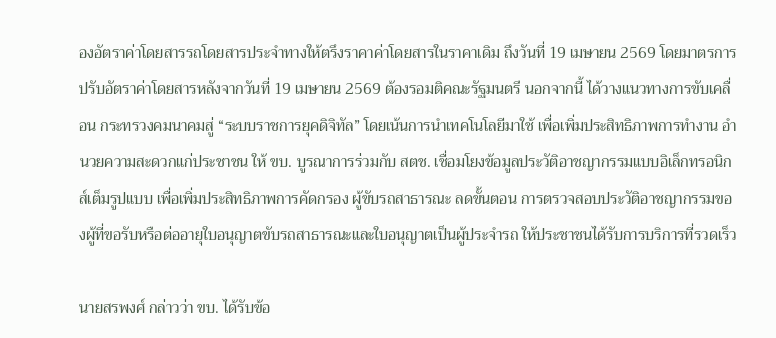องอัตราค่าโดยสารรถโดยสารประจำทางให้ตรึงราคาค่าโดยสารในราคาเดิม ถึงวันที่ 19 เมษายน 2569 โดยมาตรการปรับอัตราค่าโดยสารหลังจากวันที่ 19 เมษายน 2569 ต้องรอมติคณะรัฐมนตรี นอกจากนี้ ได้วางแนวทางการขับเคลื่อน กระทรวงคมนาคมสู่ “ระบบราชการยุคดิจิทัล” โดยเน้นการนำเทคโนโลยีมาใช้ เพื่อเพิ่มประสิทธิภาพการทำงาน อำนวยความสะดวกแก่ประชาชน ให้ ขบ. บูรณาการร่วมกับ สตช. เชื่อมโยงข้อมูลประวัติอาชญากรรมแบบอิเล็กทรอนิกส์เต็มรูปแบบ เพื่อเพิ่มประสิทธิภาพการคัดกรอง ผู้ขับรถสาธารณะ ลดขั้นตอน การตรวจสอบประวัติอาชญากรรมของผู้ที่ขอรับหรือต่ออายุใบอนุญาตขับรถสาธารณะและใบอนุญาตเป็นผู้ประจำรถ ให้ประชาชนได้รับการบริการที่รวดเร็ว

นายสรพงศ์ กล่าวว่า ขบ. ได้รับข้อ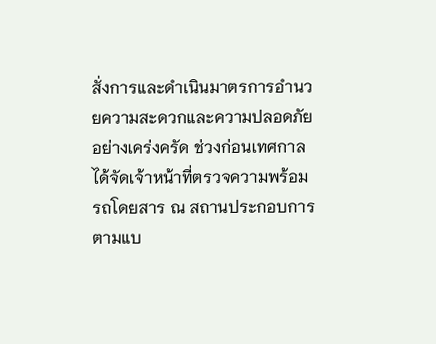สั่งการและดำเนินมาตรการอำนวยความสะดวกและความปลอดภัยอย่างเคร่งครัด ช่วงก่อนเทศกาลได้จัดเจ้าหน้าที่ตรวจความพร้อมรถโดยสาร ณ สถานประกอบการตามแบ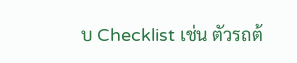บ Checklist เช่น ตัวรถต้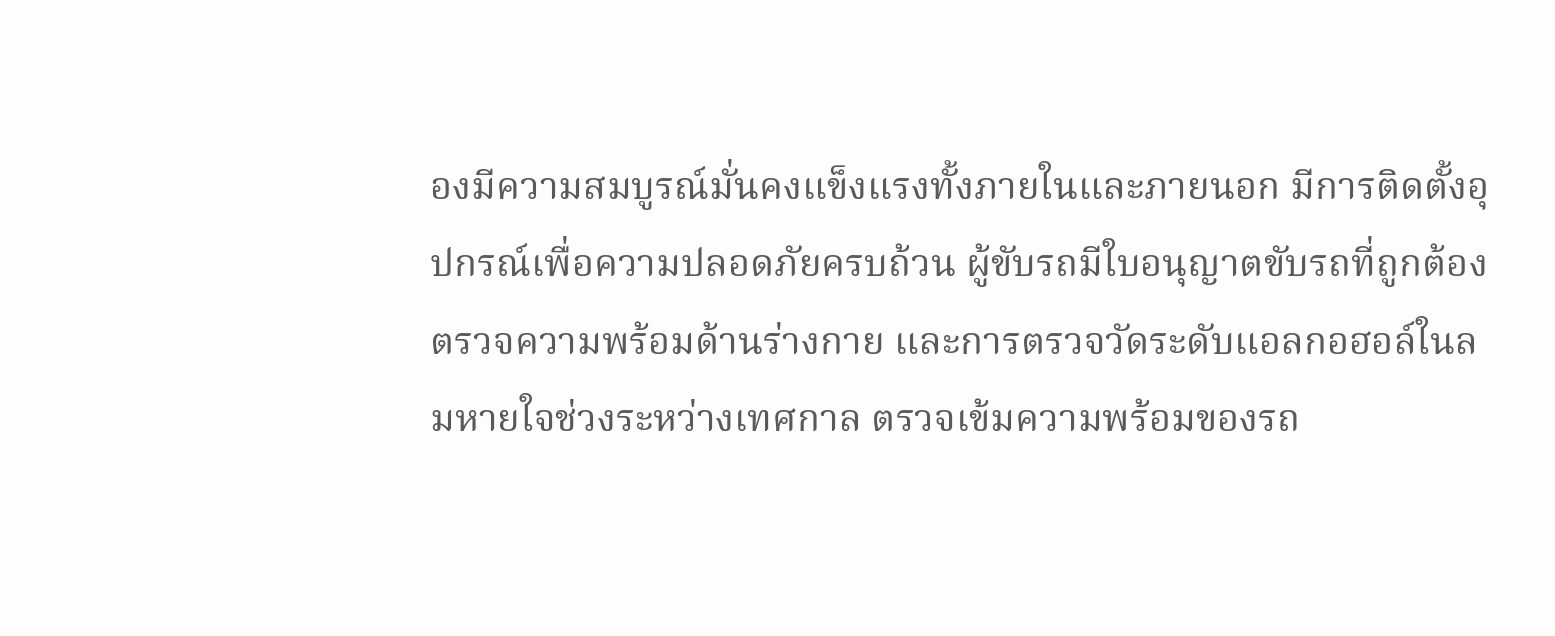องมีความสมบูรณ์มั่นคงแข็งแรงทั้งภายในและภายนอก มีการติดตั้งอุปกรณ์เพื่อความปลอดภัยครบถ้วน ผู้ขับรถมีใบอนุญาตขับรถที่ถูกต้อง ตรวจความพร้อมด้านร่างกาย และการตรวจวัดระดับแอลกอฮอล์ในลมหายใจช่วงระหว่างเทศกาล ตรวจเข้มความพร้อมของรถ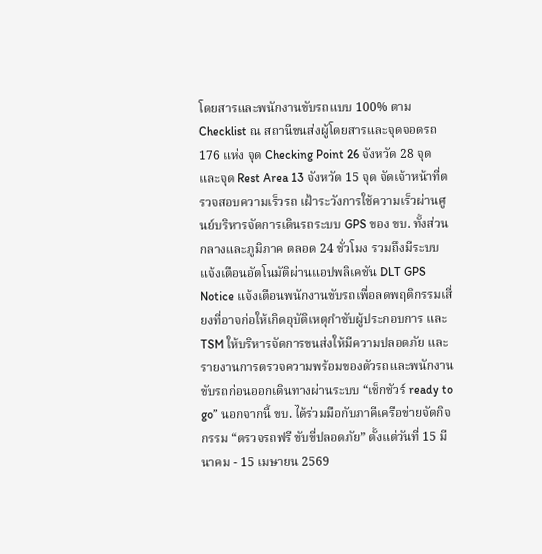โดยสารและพนักงานขับรถแบบ 100% ตาม Checklist ณ สถานีขนส่งผู้โดยสารและจุดจอดรถ 176 แห่ง จุด Checking Point 26 จังหวัด 28 จุด และจุด Rest Area 13 จังหวัด 15 จุด จัดเจ้าหน้าที่ตรวจสอบความเร็วรถ เฝ้าระวังการใช้ความเร็วผ่านศูนย์บริหารจัดการเดินรถระบบ GPS ของ ขบ. ทั้งส่วนกลางและภูมิภาค ตลอด 24 ชั่วโมง รวมถึงมีระบบแจ้งเตือนอัตโนมัติผ่านแอปพลิเคชัน DLT GPS Notice แจ้งเตือนพนักงานขับรถเพื่อลดพฤติกรรมเสี่ยงที่อาจก่อให้เกิดอุบัติเหตุกำชับผู้ประกอบการ และ TSM ให้บริหารจัดการขนส่งให้มีความปลอดภัย และรายงานการตรวจความพร้อมของตัวรถและพนักงานขับรถก่อนออกเดินทางผ่านระบบ “เช็กชัวร์ ready to go” นอกจากนี้ ขบ. ได้ร่วมมือกับภาคีเครือข่ายจัดกิจกรรม “ตรวจรถฟรี ขับขี่ปลอดภัย” ตั้งแต่วันที่ 15 มีนาคม - 15 เมษายน 2569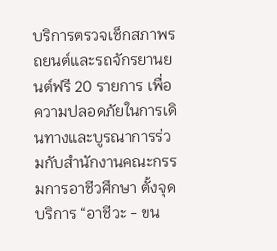บริการตรวจเช็กสภาพรถยนต์และรถจักรยานยนต์ฟรี 20 รายการ เพื่อความปลอดภัยในการเดินทางและบูรณาการร่วมกับสำนักงานคณะกรรมการอาชีวศึกษา ตั้งจุดบริการ “อาชีวะ - ขน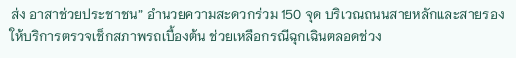ส่ง อาสาช่วยประชาชน” อำนวยความสะดวกร่วม 150 จุด บริเวณถนนสายหลักและสายรอง ให้บริการตรวจเช็กสภาพรถเบื้องต้น ช่วยเหลือกรณีฉุกเฉินตลอดช่วง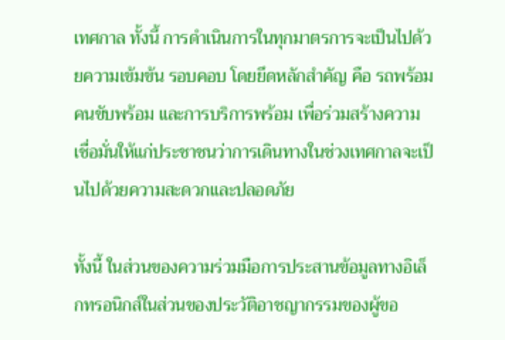เทศกาล ทั้งนี้ การดำเนินการในทุกมาตรการจะเป็นไปด้วยความเข้มข้น รอบคอบ โดยยึดหลักสำคัญ คือ รถพร้อม คนขับพร้อม และการบริการพร้อม เพื่อร่วมสร้างความเชื่อมั่นให้แก่ประชาชนว่าการเดินทางในช่วงเทศกาลจะเป็นไปด้วยความสะดวกและปลอดภัย

ทั้งนี้ ในส่วนของความร่วมมือการประสานข้อมูลทางอิเล็กทรอนิกส์ในส่วนของประวัติอาชญากรรมของผู้ขอ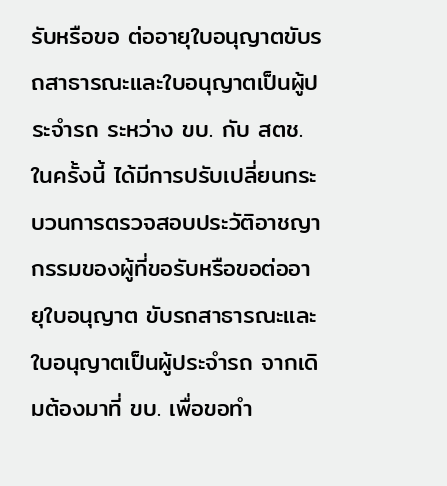รับหรือขอ ต่ออายุใบอนุญาตขับรถสาธารณะและใบอนุญาตเป็นผู้ประจำรถ ระหว่าง ขบ. กับ สตช. ในครั้งนี้ ได้มีการปรับเปลี่ยนกระบวนการตรวจสอบประวัติอาชญากรรมของผู้ที่ขอรับหรือขอต่ออายุใบอนุญาต ขับรถสาธารณะและใบอนุญาตเป็นผู้ประจำรถ จากเดิมต้องมาที่ ขบ. เพื่อขอทำ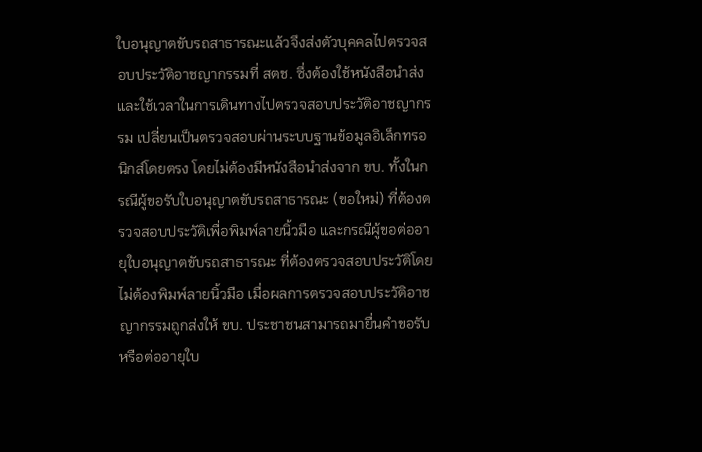ใบอนุญาตขับรถสาธารณะแล้วจึงส่งตัวบุคคลไปตรวจสอบประวัติอาชญากรรมที่ สตช. ซึ่งต้องใช้หนังสือนำส่งและใช้เวลาในการเดินทางไปตรวจสอบประวัติอาชญากรรม เปลี่ยนเป็นตรวจสอบผ่านระบบฐานข้อมูลอิเล็กทรอนิกส์โดยตรง โดยไม่ต้องมีหนังสือนำส่งจาก ขบ. ทั้งในกรณีผู้ขอรับใบอนุญาตขับรถสาธารณะ (ขอใหม่) ที่ต้องตรวจสอบประวัติเพื่อพิมพ์ลายนิ้วมือ และกรณีผู้ขอต่ออายุใบอนุญาตขับรถสาธารณะ ที่ต้องตรวจสอบประวัติโดยไม่ต้องพิมพ์ลายนิ้วมือ เมื่อผลการตรวจสอบประวัติอาชญากรรมถูกส่งให้ ขบ. ประชาชนสามารถมายื่นคำขอรับหรือต่ออายุใบ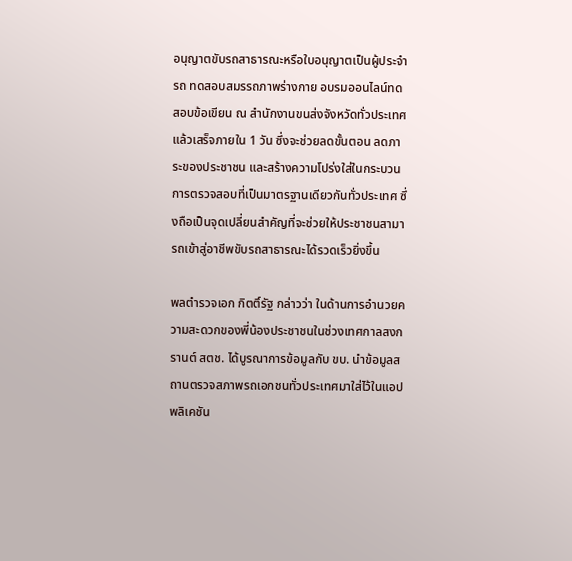อนุญาตขับรถสาธารณะหรือใบอนุญาตเป็นผู้ประจำรถ ทดสอบสมรรถภาพร่างกาย อบรมออนไลน์ทดสอบข้อเขียน ณ สำนักงานขนส่งจังหวัดทั่วประเทศ แล้วเสร็จภายใน 1 วัน ซึ่งจะช่วยลดขั้นตอน ลดภาระของประชาชน และสร้างความโปร่งใส่ในกระบวนการตรวจสอบที่เป็นมาตรฐานเดียวกันทั่วประเทศ ซึ่งถือเป็นจุดเปลี่ยนสำคัญที่จะช่วยให้ประชาชนสามารถเข้าสู่อาชีพขับรถสาธารณะได้รวดเร็วยิ่งขึ้น

พลตำรวจเอก กิตติ์รัฐ กล่าวว่า ในด้านการอำนวยความสะดวกของพี่น้องประชาชนในช่วงเทศกาลสงกรานต์ สตช. ได้บูรณาการข้อมูลกับ ขบ. นำข้อมูลสถานตรวจสภาพรถเอกชนทั่วประเทศมาใส่ไว้ในแอปพลิเคชัน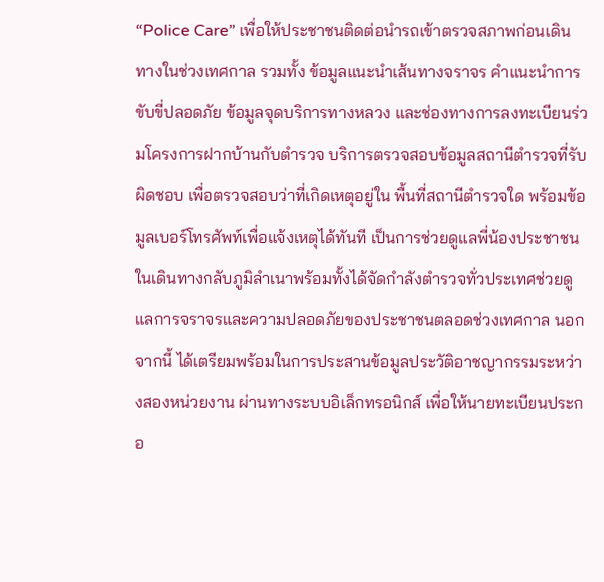“Police Care” เพื่อให้ประชาชนติดต่อนำรถเข้าตรวจสภาพก่อนเดินทางในช่วงเทศกาล รวมทั้ง ข้อมูลแนะนำเส้นทางจราจร คำแนะนำการขับขี่ปลอดภัย ข้อมูลจุดบริการทางหลวง และช่องทางการลงทะเบียนร่วมโครงการฝากบ้านกับตำรวจ บริการตรวจสอบข้อมูลสถานีตำรวจที่รับผิดชอบ เพื่อตรวจสอบว่าที่เกิดเหตุอยู่ใน พื้นที่สถานีตำรวจใด พร้อมข้อมูลเบอร์โทรศัพท์เพื่อแจ้งเหตุได้ทันที เป็นการช่วยดูแลพี่น้องประชาชนในเดินทางกลับภูมิลำเนาพร้อมทั้งได้จัดกำลังตำรวจทั่วประเทศช่วยดูแลการจราจรและความปลอดภัยของประชาชนตลอดช่วงเทศกาล นอกจากนี้ ได้เตรียมพร้อมในการประสานข้อมูลประวัติอาชญากรรมระหว่างสองหน่วยงาน ผ่านทางระบบอิเล็กทรอนิกส์ เพื่อให้นายทะเบียนประกอ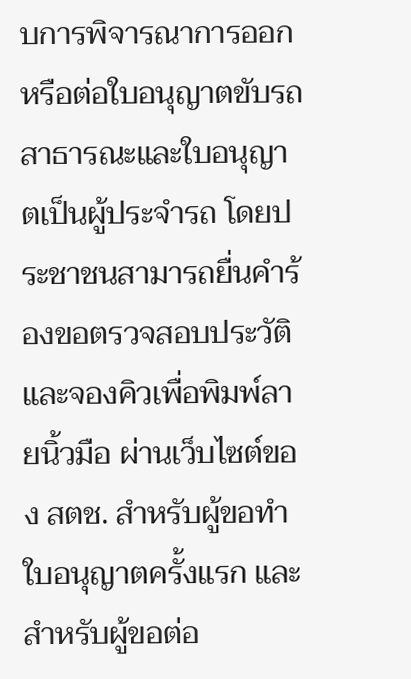บการพิจารณาการออกหรือต่อใบอนุญาตขับรถสาธารณะและใบอนุญาตเป็นผู้ประจำรถ โดยประชาชนสามารถยื่นคำร้องขอตรวจสอบประวัติและจองคิวเพื่อพิมพ์ลายนิ้วมือ ผ่านเว็บไซต์ของ สตช. สำหรับผู้ขอทำใบอนุญาตครั้งแรก และสำหรับผู้ขอต่อ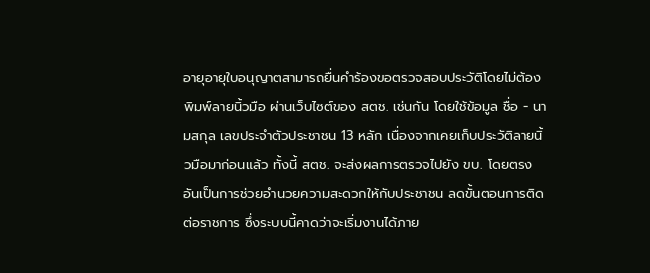อายุอายุใบอนุญาตสามารถยื่นคำร้องขอตรวจสอบประวัติโดยไม่ต้องพิมพ์ลายนิ้วมือ ผ่านเว็บไซต์ของ สตช. เช่นกัน โดยใช้ข้อมูล ชื่อ - นามสกุล เลขประจำตัวประชาชน 13 หลัก เนื่องจากเคยเก็บประวัติลายนิ้วมือมาก่อนแล้ว ทั้งนี้ สตช. จะส่งผลการตรวจไปยัง ขบ. โดยตรง อันเป็นการช่วยอำนวยความสะดวกให้กับประชาชน ลดขั้นตอนการติดต่อราชการ ซึ่งระบบนี้คาดว่าจะเริ่มงานได้ภาย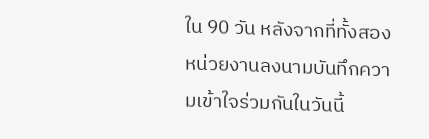ใน 90 วัน หลังจากที่ทั้งสองหน่วยงานลงนามบันทึกความเข้าใจร่วมกันในวันนี้